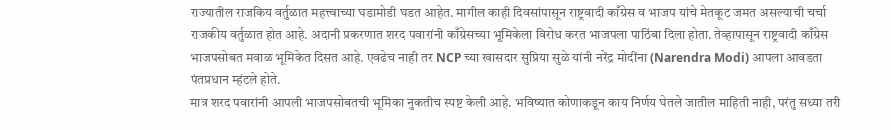राज्यातील राजकिय वर्तुळात महत्त्वाच्या घडामोडी घडत आहेत. मागील काही दिवसांपासून राष्ट्रवादी काँग्रेस व भाजप यांचे मेतकूट जमत असल्याची चर्चा राजकीय वर्तुळात होत आहे. अदानी प्रकरणात शरद पवारांनी काँग्रेसच्या भूमिकेला विरोध करत भाजपला पाठिंबा दिला होता. तेव्हापासून राष्ट्रवादी काँग्रेस भाजपसोबत मवाळ भूमिकेत दिसत आहे. एवढेच नाही तर NCP च्या खासदार सुप्रिया सुळे यांनी नरेंद्र मोदींना (Narendra Modi) आपला आवडता पंतप्रधान म्हंटले होते.
मात्र शरद पवारांनी आपली भाजपसोबतची भूमिका नुकतीच स्पष्ट केली आहे. भविष्यात कोणाकडून काय निर्णय घेतले जातील माहिती नाही, परंतु सध्या तरी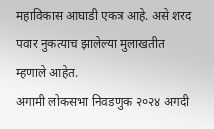महाविकास आघाडी एकत्र आहे. असे शरद पवार नुकत्याच झालेल्या मुलाखतीत म्हणाले आहेत.
अगामी लोकसभा निवडणुक २०२४ अगदी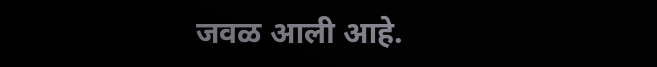जवळ आली आहे.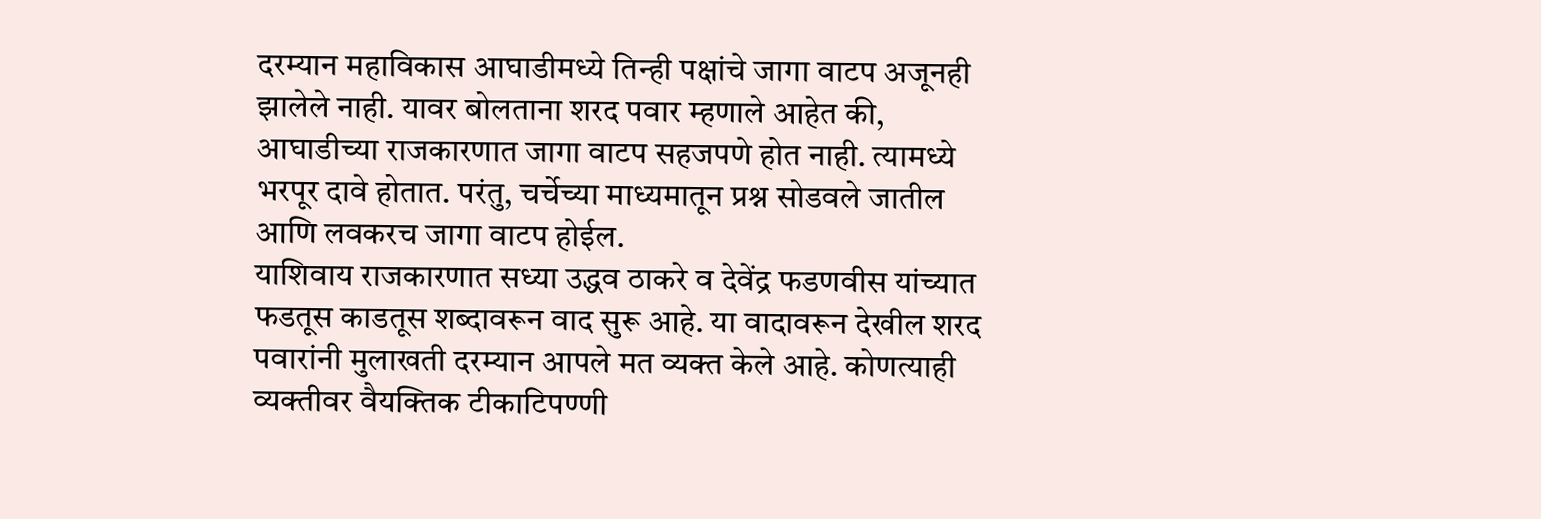दरम्यान महाविकास आघाडीमध्ये तिन्ही पक्षांचे जागा वाटप अजूनही झालेले नाही. यावर बोलताना शरद पवार म्हणाले आहेत की, आघाडीच्या राजकारणात जागा वाटप सहजपणे होत नाही. त्यामध्ये भरपूर दावे होतात. परंतु, चर्चेच्या माध्यमातून प्रश्न सोडवले जातील आणि लवकरच जागा वाटप होईल.
याशिवाय राजकारणात सध्या उद्धव ठाकरे व देवेंद्र फडणवीस यांच्यात फडतूस काडतूस शब्दावरून वाद सुरू आहे. या वादावरून देखील शरद पवारांनी मुलाखती दरम्यान आपले मत व्यक्त केले आहे. कोणत्याही व्यक्तीवर वैयक्तिक टीकाटिपण्णी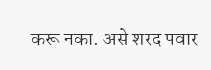करू नका. असे शरद पवार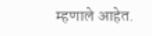म्हणाले आहेत.